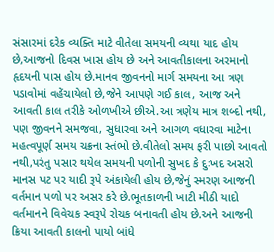સંસારમાં દરેક વ્યક્તિ માટે વીતેલા સમયની વ્યથા યાદ હોય છે,આજનો દિવસ ખાસ હોય છે અને આવતીકાલના અરમાનો હૃદયની પાસ હોય છે.માનવ જીવનનો માર્ગ સમયના આ ત્રણ પડાવોમાં વહેંચાયેલો છે,જેને આપણે ગઈ કાલ, આજ અને આવતી કાલ તરીકે ઓળખીએ છીએ.આ ત્રણેય માત્ર શબ્દો નથી, પણ જીવનને સમજવા, સુધારવા અને આગળ વધારવા માટેના મહત્વપૂર્ણ સમય ચક્રના સ્તંભો છે.વીતેલો સમય ફરી પાછો આવતો નથી,પરંતુ પસાર થયેલ સમયની પળોની સુખદ કે દુઃખદ અસરો માનસ પટ પર યાદી રૂપે અંકાયેલી હોય છે,જેનું સ્મરણ આજની વર્તમાન પળો પર અસર કરે છે.ભૂતકાળની ખાટી મીઠી યાદો વર્તમાનને વિવેચક સ્વરૂપે રોચક બનાવતી હોય છે.અને આજની ક્રિયા આવતી કાલનો પાયો બાંધે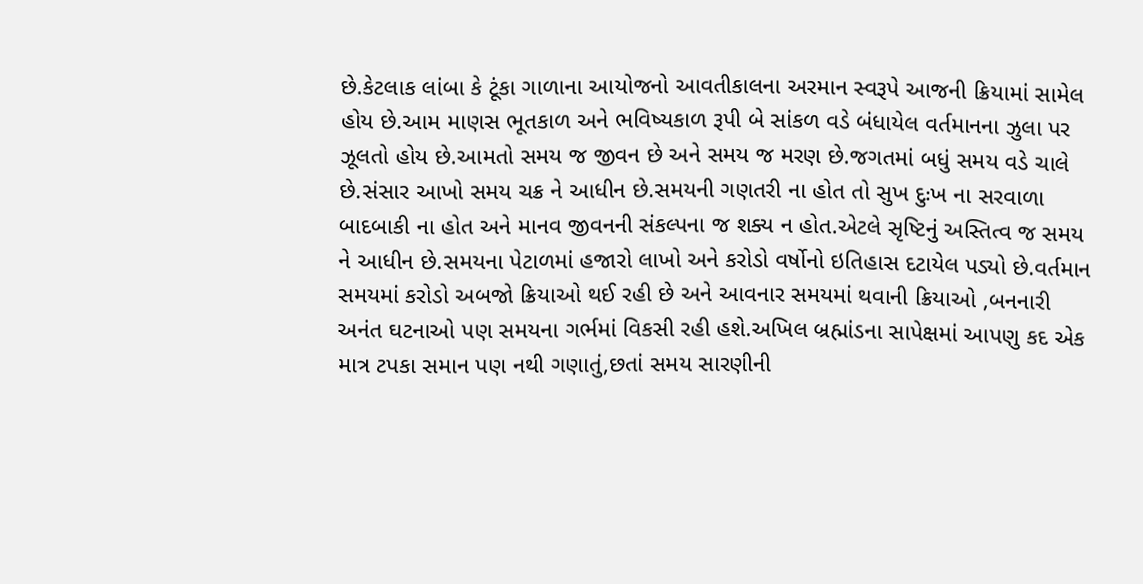છે.કેટલાક લાંબા કે ટૂંકા ગાળાના આયોજનો આવતીકાલના અરમાન સ્વરૂપે આજની ક્રિયામાં સામેલ હોય છે.આમ માણસ ભૂતકાળ અને ભવિષ્યકાળ રૂપી બે સાંકળ વડે બંધાયેલ વર્તમાનના ઝુલા પર ઝૂલતો હોય છે.આમતો સમય જ જીવન છે અને સમય જ મરણ છે.જગતમાં બધું સમય વડે ચાલે છે.સંસાર આખો સમય ચક્ર ને આધીન છે.સમયની ગણતરી ના હોત તો સુખ દુઃખ ના સરવાળા બાદબાકી ના હોત અને માનવ જીવનની સંકલ્પના જ શક્ય ન હોત.એટલે સૃષ્ટિનું અસ્તિત્વ જ સમય ને આધીન છે.સમયના પેટાળમાં હજારો લાખો અને કરોડો વર્ષોનો ઇતિહાસ દટાયેલ પડ્યો છે.વર્તમાન સમયમાં કરોડો અબજો ક્રિયાઓ થઈ રહી છે અને આવનાર સમયમાં થવાની ક્રિયાઓ ,બનનારી અનંત ઘટનાઓ પણ સમયના ગર્ભમાં વિકસી રહી હશે.અખિલ બ્રહ્માંડના સાપેક્ષમાં આપણુ કદ એક માત્ર ટપકા સમાન પણ નથી ગણાતું,છતાં સમય સારણીની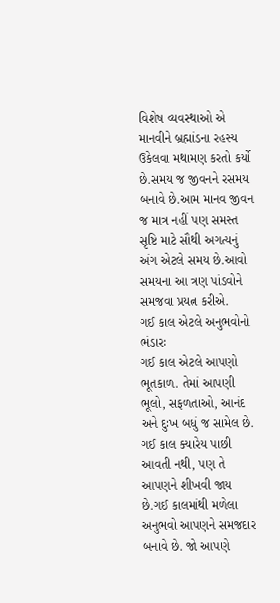વિશેષ વ્યવસ્થાઓ એ માનવીને બ્રહ્માંડના રહસ્ય ઉકેલવા મથામણ કરતો કર્યો છે.સમય જ જીવનને રસમય બનાવે છે.આમ માનવ જીવન જ માત્ર નહીં પણ સમસ્ત સૃષ્ટિ માટે સૌથી અગત્યનું અંગ એટલે સમય છે.આવો સમયના આ ત્રણ પાંડવોને સમજવા પ્રયત્ન કરીએ.
ગઈ કાલ એટલે અનુભવોનો ભંડારઃ
ગઈ કાલ એટલે આપણો ભૂતકાળ. તેમાં આપણી ભૂલો, સફળતાઓ, આનંદ અને દુઃખ બધું જ સામેલ છે. ગઈ કાલ ક્યારેય પાછી આવતી નથી, પણ તે આપણને શીખવી જાય છે.ગઈ કાલમાંથી મળેલા અનુભવો આપણને સમજદાર બનાવે છે. જો આપણે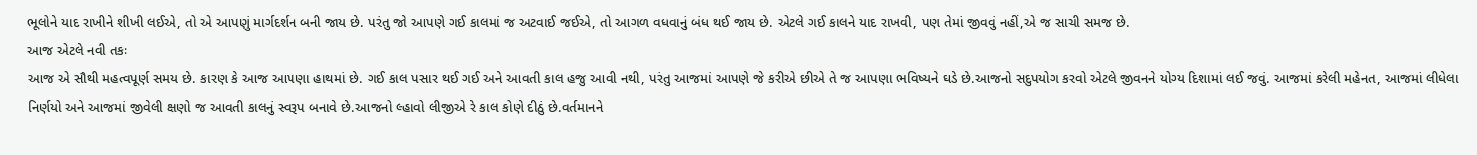ભૂલોને યાદ રાખીને શીખી લઈએ, તો એ આપણું માર્ગદર્શન બની જાય છે. પરંતુ જો આપણે ગઈ કાલમાં જ અટવાઈ જઈએ, તો આગળ વધવાનું બંધ થઈ જાય છે. એટલે ગઈ કાલને યાદ રાખવી, પણ તેમાં જીવવું નહીં,એ જ સાચી સમજ છે.
આજ એટલે નવી તકઃ
આજ એ સૌથી મહત્વપૂર્ણ સમય છે. કારણ કે આજ આપણા હાથમાં છે. ગઈ કાલ પસાર થઈ ગઈ અને આવતી કાલ હજુ આવી નથી, પરંતુ આજમાં આપણે જે કરીએ છીએ તે જ આપણા ભવિષ્યને ઘડે છે.આજનો સદુપયોગ કરવો એટલે જીવનને યોગ્ય દિશામાં લઈ જવું. આજમાં કરેલી મહેનત, આજમાં લીધેલા નિર્ણયો અને આજમાં જીવેલી ક્ષણો જ આવતી કાલનું સ્વરૂપ બનાવે છે.આજનો લ્હાવો લીજીએ રે કાલ કોણે દીઠું છે.વર્તમાનને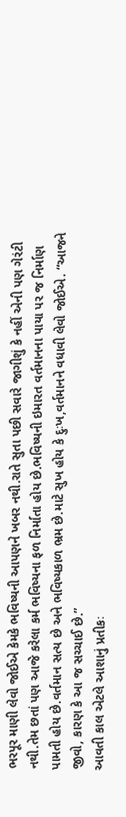ભરપૂર માણી લેવો જોઈએ કેમકે ભવિષ્યની આપણને ખબર નથી.રાતે સુતા પછી સવારે જાગીશું કે નહીં એની પણ ગેરંટી નથી.તેમ છતાં પણ આજે કરેલા કર્મ ભવિષ્યના ફળ નિર્માતા હોય છે.ભવિષ્યની ઇમારત વર્તમાનના પાયા પર જ નિર્માણ પામતી હોય છે.વર્તમાન સત્ય છે અને ભવિષ્યકાળ ભ્રમ છે.માટે સુખ હોય કે દુઃખ,વર્તમાનને વધાવી લેવો જોઈએ. “આજને જીવો, કારણ કે આ જ સચ્ચાઈ છે.”
આવતી કાલ એટલે આશાનું પ્રતીકઃ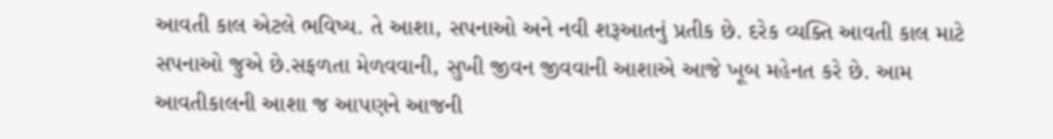આવતી કાલ એટલે ભવિષ્ય. તે આશા, સપનાઓ અને નવી શરૂઆતનું પ્રતીક છે. દરેક વ્યક્તિ આવતી કાલ માટે સપનાઓ જુએ છે.સફળતા મેળવવાની, સુખી જીવન જીવવાની આશાએ આજે ખૂબ મહેનત કરે છે. આમ આવતીકાલની આશા જ આપણને આજની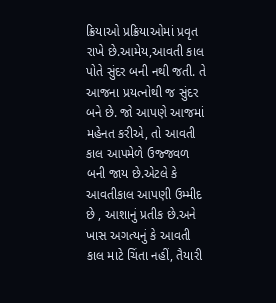ક્રિયાઓ પ્રક્રિયાઓમાં પ્રવૃત રાખે છે.આમેય,આવતી કાલ પોતે સુંદર બની નથી જતી. તે આજના પ્રયત્નોથી જ સુંદર બને છે. જો આપણે આજમાં મહેનત કરીએ, તો આવતી કાલ આપમેળે ઉજ્જવળ બની જાય છે.એટલે કે આવતીકાલ આપણી ઉમ્મીદ છે , આશાનું પ્રતીક છે.અને ખાસ અગત્યનું કે આવતી કાલ માટે ચિંતા નહીં, તૈયારી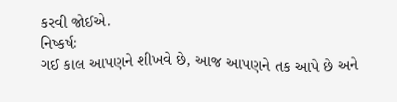કરવી જોઈએ.
નિષ્કર્ષઃ
ગઈ કાલ આપણને શીખવે છે, આજ આપણને તક આપે છે અને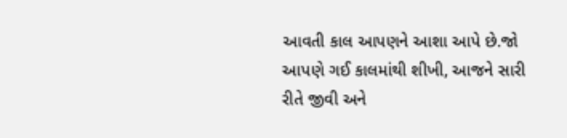આવતી કાલ આપણને આશા આપે છે.જો આપણે ગઈ કાલમાંથી શીખી, આજને સારી રીતે જીવી અને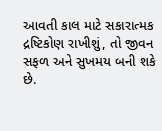આવતી કાલ માટે સકારાત્મક દ્રષ્ટિકોણ રાખીશું, તો જીવન સફળ અને સુખમય બની શકે છે.